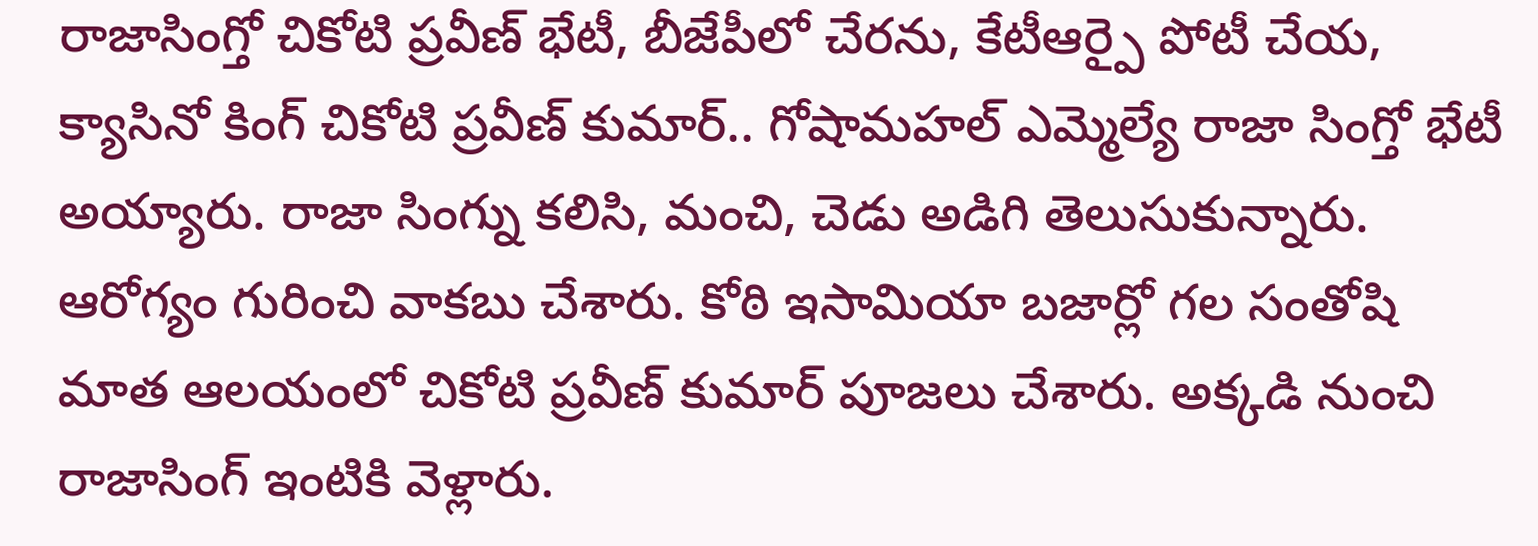రాజాసింగ్తో చికోటి ప్రవీణ్ భేటీ, బీజేపీలో చేరను, కేటీఆర్పై పోటీ చేయ,
క్యాసినో కింగ్ చికోటి ప్రవీణ్ కుమార్.. గోషామహల్ ఎమ్మెల్యే రాజా సింగ్తో భేటీ అయ్యారు. రాజా సింగ్ను కలిసి, మంచి, చెడు అడిగి తెలుసుకున్నారు. ఆరోగ్యం గురించి వాకబు చేశారు. కోఠి ఇసామియా బజార్లో గల సంతోషి మాత ఆలయంలో చికోటి ప్రవీణ్ కుమార్ పూజలు చేశారు. అక్కడి నుంచి రాజాసింగ్ ఇంటికి వెళ్లారు.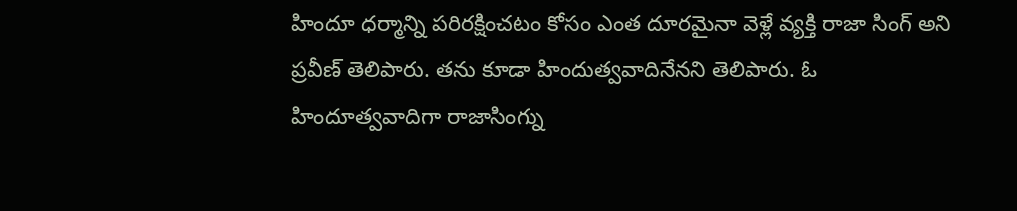హిందూ ధర్మాన్ని పరిరక్షించటం కోసం ఎంత దూరమైనా వెళ్లే వ్యక్తి రాజా సింగ్ అని ప్రవీణ్ తెలిపారు. తను కూడా హిందుత్వవాదినేనని తెలిపారు. ఓ హిందూత్వవాదిగా రాజాసింగ్ను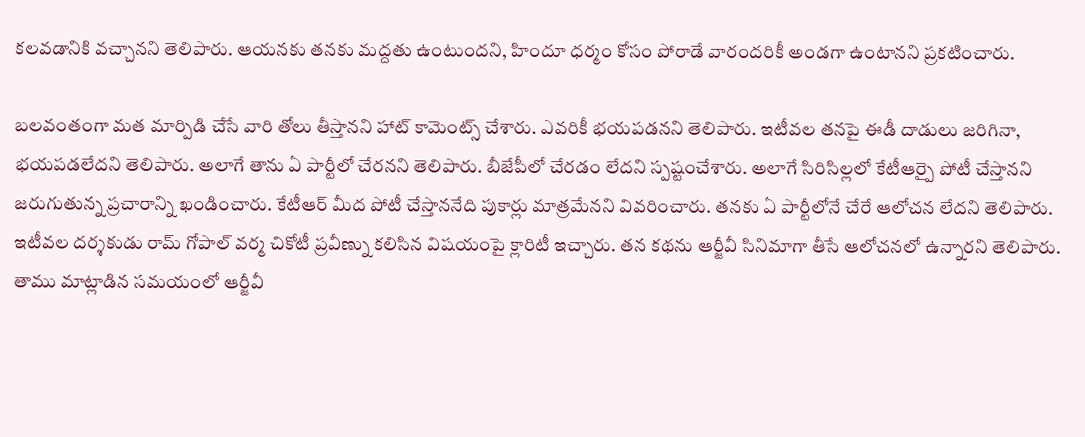కలవడానికి వచ్చానని తెలిపారు. ఆయనకు తనకు మద్దతు ఉంటుందని, హిందూ ధర్మం కోసం పోరాడే వారందరికీ అండగా ఉంటానని ప్రకటించారు.

బలవంతంగా మత మార్పిడి చేసే వారి తోలు తీస్తానని హాట్ కామెంట్స్ చేశారు. ఎవరికీ భయపడనని తెలిపారు. ఇటీవల తనపై ఈడీ దాడులు జరిగినా, భయపడలేదని తెలిపారు. అలాగే తాను ఏ పార్టీలో చేరనని తెలిపారు. బీజేపీలో చేరడం లేదని స్పష్టంచేశారు. అలాగే సిరిసిల్లలో కేటీఆర్పై పోటీ చేస్తానని జరుగుతున్న ప్రచారాన్ని ఖండించారు. కేటీఆర్ మీద పోటీ చేస్తాననేది పుకార్లు మాత్రమేనని వివరించారు. తనకు ఏ పార్టీలోనే చేరే ఆలోచన లేదని తెలిపారు.
ఇటీవల దర్శకుడు రామ్ గోపాల్ వర్మ చికోటీ ప్రవీణ్ను కలిసిన విషయంపై క్లారిటీ ఇచ్చారు. తన కథను ఆర్జీవీ సినిమాగా తీసే ఆలోచనలో ఉన్నారని తెలిపారు. తాము మాట్లాడిన సమయంలో ఆర్జీవీ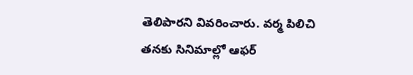తెలిపారని వివరించారు. వర్మ పిలిచి తనకు సినిమాల్లో ఆఫర్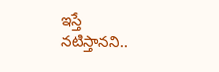ఇస్తే నటిస్తానని..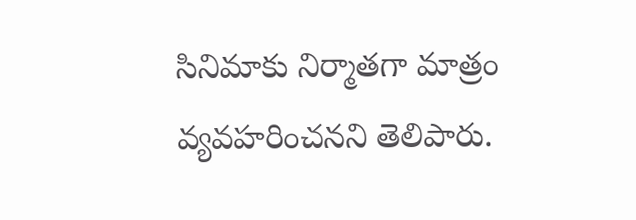సినిమాకు నిర్మాతగా మాత్రం వ్యవహరించనని తెలిపారు.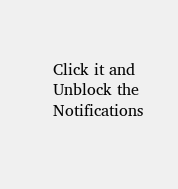Click it and Unblock the Notifications